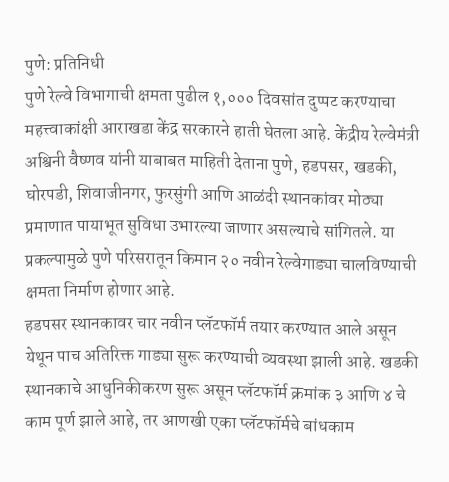पुणे: प्रतिनिधी
पुणे रेल्वे विभागाची क्षमता पुढील १,००० दिवसांत दुप्पट करण्याचा महत्त्वाकांक्षी आराखडा केंद्र सरकारने हाती घेतला आहे. केंद्रीय रेल्वेमंत्री अश्विनी वैष्णव यांनी याबाबत माहिती देताना पुणे, हडपसर, खडकी, घोरपडी, शिवाजीनगर, फुरसुंगी आणि आळंदी स्थानकांवर मोठ्या प्रमाणात पायाभूत सुविधा उभारल्या जाणार असल्याचे सांगितले. या प्रकल्पामुळे पुणे परिसरातून किमान २० नवीन रेल्वेगाड्या चालविण्याची क्षमता निर्माण होणार आहे.
हडपसर स्थानकावर चार नवीन प्लॅटफॉर्म तयार करण्यात आले असून येथून पाच अतिरिक्त गाड्या सुरू करण्याची व्यवस्था झाली आहे. खडकी स्थानकाचे आधुनिकीकरण सुरू असून प्लॅटफॉर्म क्रमांक ३ आणि ४ चे काम पूर्ण झाले आहे, तर आणखी एका प्लॅटफॉर्मचे बांधकाम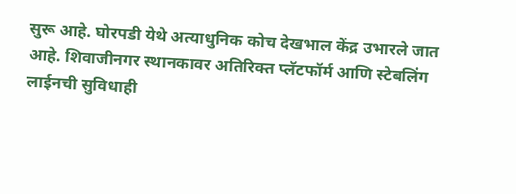सुरू आहे. घोरपडी येथे अत्याधुनिक कोच देखभाल केंद्र उभारले जात आहे. शिवाजीनगर स्थानकावर अतिरिक्त प्लॅटफॉर्म आणि स्टेबलिंग लाईनची सुविधाही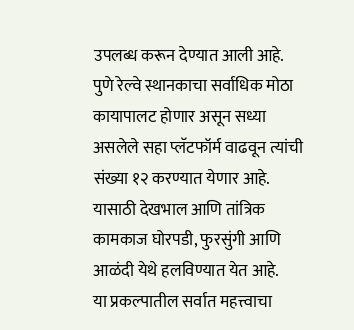उपलब्ध करून देण्यात आली आहे.
पुणे रेल्वे स्थानकाचा सर्वाधिक मोठा कायापालट होणार असून सध्या असलेले सहा प्लॅटफॉर्म वाढवून त्यांची संख्या १२ करण्यात येणार आहे. यासाठी देखभाल आणि तांत्रिक कामकाज घोरपडी, फुरसुंगी आणि आळंदी येथे हलविण्यात येत आहे.
या प्रकल्पातील सर्वात महत्त्वाचा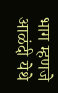भाग म्हणजे आळंदी येथे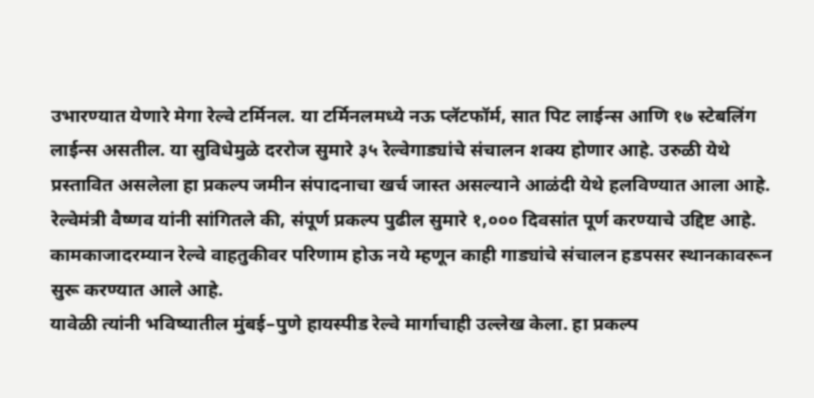उभारण्यात येणारे मेगा रेल्वे टर्मिनल. या टर्मिनलमध्ये नऊ प्लॅटफॉर्म, सात पिट लाईन्स आणि १७ स्टेबलिंग लाईन्स असतील. या सुविधेमुळे दररोज सुमारे ३५ रेल्वेगाड्यांचे संचालन शक्य होणार आहे. उरुळी येथे प्रस्तावित असलेला हा प्रकल्प जमीन संपादनाचा खर्च जास्त असल्याने आळंदी येथे हलविण्यात आला आहे.
रेल्वेमंत्री वैष्णव यांनी सांगितले की, संपूर्ण प्रकल्प पुढील सुमारे १,००० दिवसांत पूर्ण करण्याचे उद्दिष्ट आहे. कामकाजादरम्यान रेल्वे वाहतुकीवर परिणाम होऊ नये म्हणून काही गाड्यांचे संचालन हडपसर स्थानकावरून सुरू करण्यात आले आहे.
यावेळी त्यांनी भविष्यातील मुंबई–पुणे हायस्पीड रेल्वे मार्गाचाही उल्लेख केला. हा प्रकल्प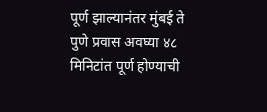पूर्ण झाल्यानंतर मुंबई ते पुणे प्रवास अवघ्या ४८ मिनिटांत पूर्ण होण्याची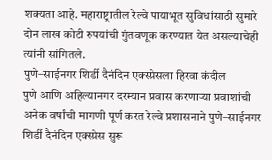शक्यता आहे. महाराष्ट्रातील रेल्वे पायाभूत सुविधांसाठी सुमारे दोन लाख कोटी रुपयांची गुंतवणूक करण्यात येत असल्याचेही त्यांनी सांगितले.
पुणे–साईनगर शिर्डी दैनंदिन एक्स्प्रेसला हिरवा कंदील
पुणे आणि अहिल्यानगर दरम्यान प्रवास करणाऱ्या प्रवाशांची अनेक वर्षांची मागणी पूर्ण करत रेल्वे प्रशासनाने पुणे–साईनगर शिर्डी दैनंदिन एक्स्प्रेस सुरू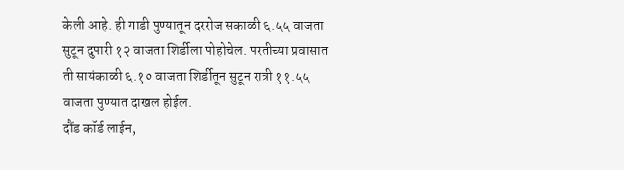केली आहे. ही गाडी पुण्यातून दररोज सकाळी ६.५५ वाजता सुटून दुपारी १२ वाजता शिर्डीला पोहोचेल. परतीच्या प्रवासात ती सायंकाळी ६.१० वाजता शिर्डीतून सुटून रात्री ११.५५ वाजता पुण्यात दाखल होईल.
दौंड कॉर्ड लाईन,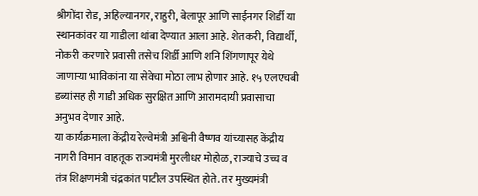श्रीगोंदा रोड, अहिल्यानगर, राहुरी, बेलापूर आणि साईनगर शिर्डी या स्थानकांवर या गाडीला थांबा देण्यात आला आहे. शेतकरी, विद्यार्थी, नोकरी करणारे प्रवासी तसेच शिर्डी आणि शनि शिंगणापूर येथे जाणाऱ्या भाविकांना या सेवेचा मोठा लाभ होणार आहे. १५ एलएचबी डब्यांसह ही गाडी अधिक सुरक्षित आणि आरामदायी प्रवासाचा अनुभव देणार आहे.
या कार्यक्रमाला केंद्रीय रेल्वेमंत्री अश्विनी वैष्णव यांच्यासह केंद्रीय नागरी विमान वाहतूक राज्यमंत्री मुरलीधर मोहोळ, राज्याचे उच्च व तंत्र शिक्षणमंत्री चंद्रकांत पाटील उपस्थित होते. तर मुख्यमंत्री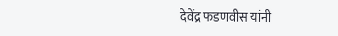देवेंद्र फडणवीस यांनी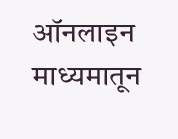ऑनलाइन माध्यमातून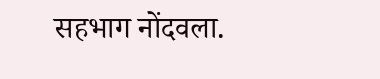सहभाग नोंदवला.